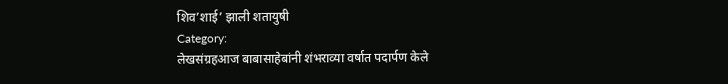शिव’शाई’ झाली शतायुषी
Category:
लेखसंग्रहआज बाबासाहेबांनी शंभराव्या वर्षात पदार्पण केले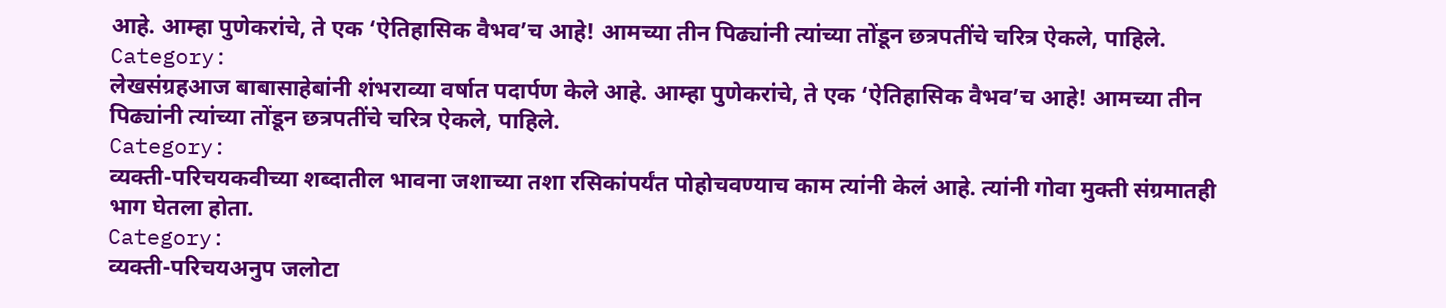आहे. आम्हा पुणेकरांचे, ते एक ‘ऐतिहासिक वैभव’च आहे! आमच्या तीन पिढ्यांनी त्यांच्या तोंडून छत्रपतींचे चरित्र ऐकले, पाहिले.
Category:
लेखसंग्रहआज बाबासाहेबांनी शंभराव्या वर्षात पदार्पण केले आहे. आम्हा पुणेकरांचे, ते एक ‘ऐतिहासिक वैभव’च आहे! आमच्या तीन पिढ्यांनी त्यांच्या तोंडून छत्रपतींचे चरित्र ऐकले, पाहिले.
Category:
व्यक्ती-परिचयकवीच्या शब्दातील भावना जशाच्या तशा रसिकांपर्यंत पोहोचवण्याच काम त्यांनी केलं आहे. त्यांनी गोवा मुक्ती संग्रमातही भाग घेतला होता.
Category:
व्यक्ती-परिचयअनुप जलोटा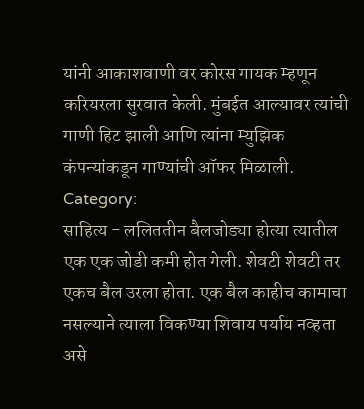यांनी आकाशवाणी वर कोरस गायक म्हणून करियरला सुरवात केली. मुंबईत आल्यावर त्यांची गाणी हिट झाली आणि त्यांना म्युझिक कंपन्यांकडून गाण्यांची ऑफर मिळाली.
Category:
साहित्य - ललिततीन बैलजोड्या होत्या त्यातील एक एक जोडी कमी होत गेली. शेवटी शेवटी तर एकच बैल उरला होता. एक बैल काहीच कामाचा नसल्याने त्याला विकण्या शिवाय पर्याय नव्हता असे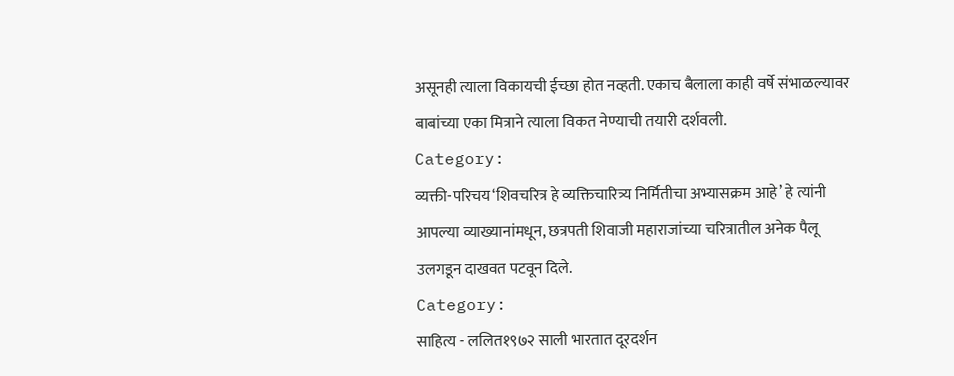असूनही त्याला विकायची ईच्छा होत नव्हती. एकाच बैलाला काही वर्षे संभाळल्यावर बाबांच्या एका मित्राने त्याला विकत नेण्याची तयारी दर्शवली.
Category:
व्यक्ती-परिचय‘शिवचरित्र हे व्यक्तिचारित्र्य निर्मितीचा अभ्यासक्रम आहे’ हे त्यांनी आपल्या व्याख्यानांमधून, छत्रपती शिवाजी महाराजांच्या चरित्रातील अनेक पैलू उलगडून दाखवत पटवून दिले.
Category:
साहित्य - ललित१९७२ साली भारतात दूरदर्शन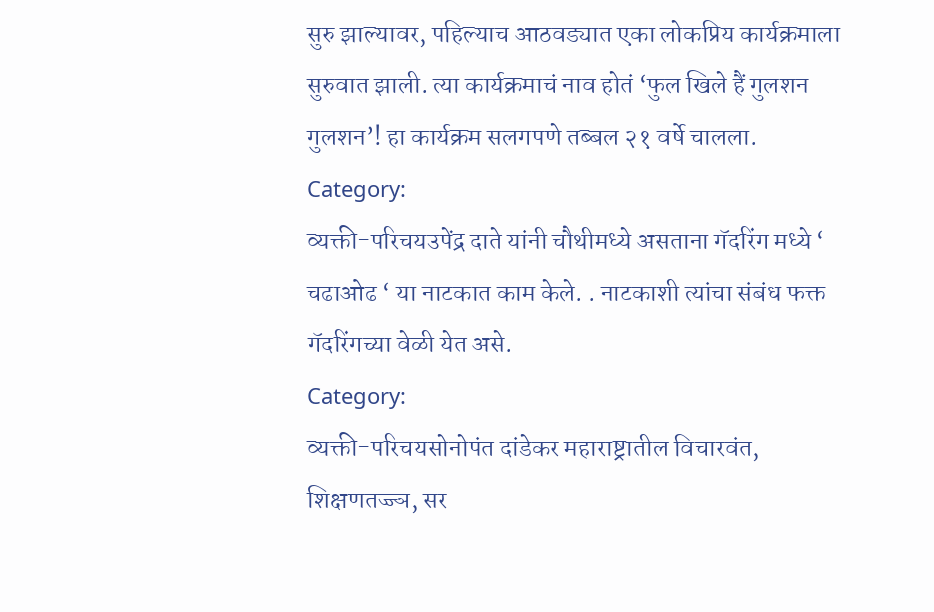सुरु झाल्यावर, पहिल्याच आठवड्यात एका लोकप्रिय कार्यक्रमाला सुरुवात झाली. त्या कार्यक्रमाचं नाव होतं ‘फुल खिले हैं गुलशन गुलशन’! हा कार्यक्रम सलगपणे तब्बल २१ वर्षे चालला.
Category:
व्यक्ती-परिचयउपेंद्र दाते यांनी चौथीमध्ये असताना गॅदरिंग मध्ये ‘ चढाओढ ‘ या नाटकात काम केले. . नाटकाशी त्यांचा संबंध फक्त गॅदरिंगच्या वेळी येत असे.
Category:
व्यक्ती-परिचयसोनोपंत दांडेकर महाराष्ट्रातील विचारवंत, शिक्षणतज्ज्ञ, सर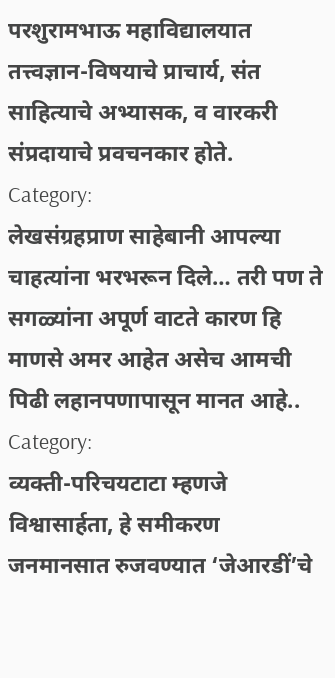परशुरामभाऊ महाविद्यालयात तत्त्वज्ञान-विषयाचे प्राचार्य, संत साहित्याचे अभ्यासक, व वारकरी संप्रदायाचे प्रवचनकार होते.
Category:
लेखसंग्रहप्राण साहेबानी आपल्या चाहत्यांना भरभरून दिले… तरी पण ते सगळ्यांना अपूर्ण वाटते कारण हि माणसे अमर आहेत असेच आमची पिढी लहानपणापासून मानत आहे..
Category:
व्यक्ती-परिचयटाटा म्हणजे विश्वासार्हता, हे समीकरण जनमानसात रुजवण्यात ‘जेआरडीं’चे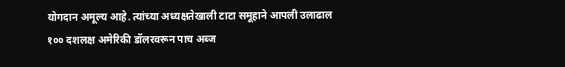योगदान अमूल्य आहे. त्यांच्या अध्यक्षतेखाली टाटा समूहाने आपली उलाढाल १०० दशलक्ष अमेरिकी डॉलरवरून पाच अब्ज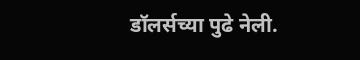डॉलर्सच्या पुढे नेली.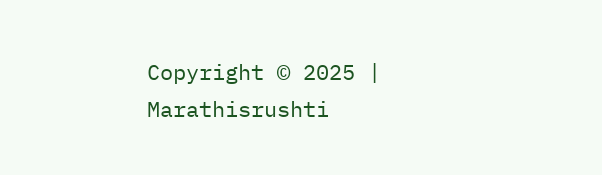Copyright © 2025 | Marathisrushti